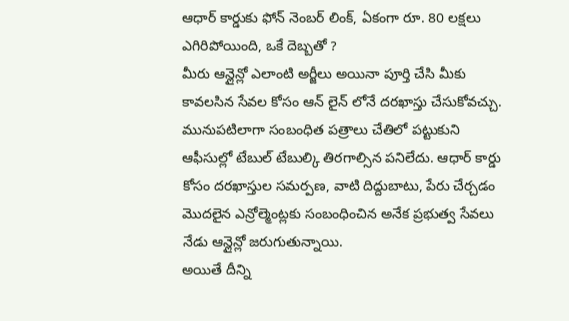ఆధార్ కార్డుకు ఫోన్ నెంబర్ లింక్, ఏకంగా రూ. 80 లక్షలు ఎగిరిపోయింది, ఒకే దెబ్బతో ?
మీరు ఆన్లైన్లో ఎలాంటి అర్జీలు అయినా పూర్తి చేసి మీకు కావలసిన సేవల కోసం ఆన్ లైన్ లోనే దరఖాస్తు చేసుకోవచ్చు. మునుపటిలాగా సంబంధిత పత్రాలు చేతిలో పట్టుకుని ఆఫీసుల్లో టేబుల్ టేబుల్కి తిరగాల్సిన పనిలేదు. ఆధార్ కార్డు కోసం దరఖాస్తుల సమర్పణ, వాటి దిద్దుబాటు, పేరు చేర్చడం మొదలైన ఎన్రోల్మెంట్లకు సంబంధించిన అనేక ప్రభుత్వ సేవలు నేడు ఆన్లైన్లో జరుగుతున్నాయి.
అయితే దీన్ని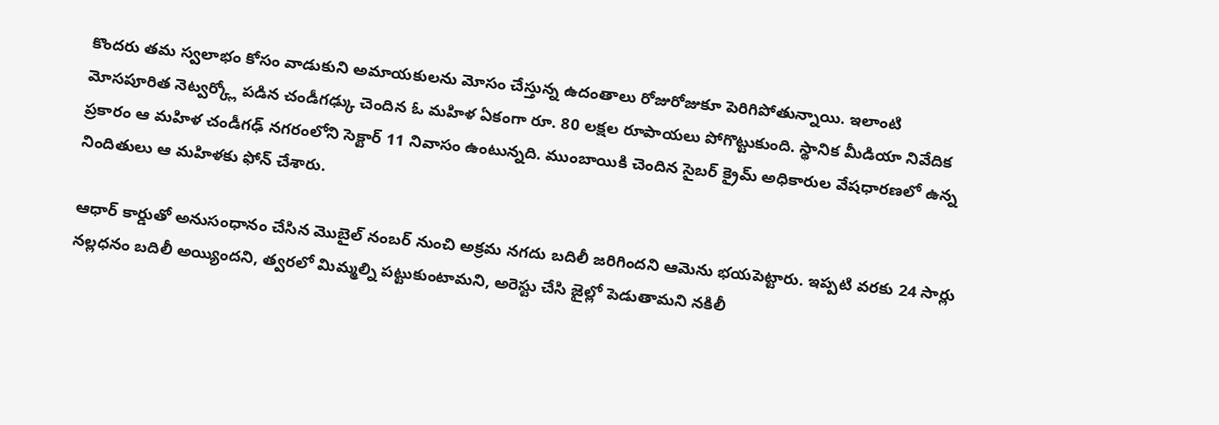కొందరు తమ స్వలాభం కోసం వాడుకుని అమాయకులను మోసం చేస్తున్న ఉదంతాలు రోజురోజుకూ పెరిగిపోతున్నాయి. ఇలాంటి మోసపూరిత నెట్వర్క్లో పడిన చండీగఢ్కు చెందిన ఓ మహిళ ఏకంగా రూ. 80 లక్షల రూపాయలు పోగొట్టుకుంది. స్థానిక మీడియా నివేదిక ప్రకారం ఆ మహిళ చండీగఢ్ నగరంలోని సెక్టార్ 11 నివాసం ఉంటున్నది. ముంబాయికి చెందిన సైబర్ క్రైమ్ అధికారుల వేషధారణలో ఉన్న నిందితులు ఆ మహిళకు ఫోన్ చేశారు.

ఆధార్ కార్డుతో అనుసంధానం చేసిన మొబైల్ నంబర్ నుంచి అక్రమ నగదు బదిలీ జరిగిందని ఆమెను భయపెట్టారు. ఇప్పటి వరకు 24 సార్లు నల్లధనం బదిలీ అయ్యిందని, త్వరలో మిమ్మల్ని పట్టుకుంటామని, అరెస్టు చేసి జైల్లో పెడుతామని నకిలీ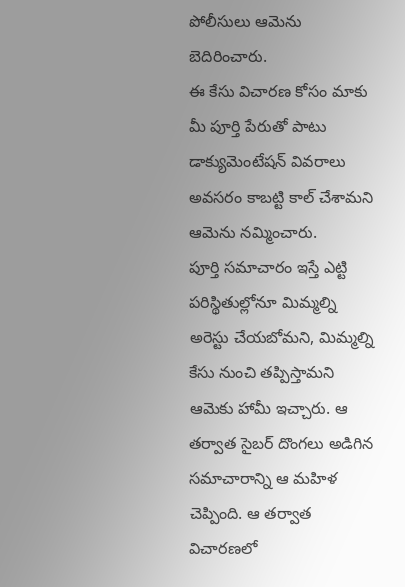పోలీసులు ఆమెను బెదిరించారు.
ఈ కేసు విచారణ కోసం మాకు మీ పూర్తి పేరుతో పాటు డాక్యుమెంటేషన్ వివరాలు అవసరం కాబట్టి కాల్ చేశామని ఆమెను నమ్మించారు.
పూర్తి సమాచారం ఇస్తే ఎట్టి పరిస్థితుల్లోనూ మిమ్మల్ని అరెస్టు చేయబోమని, మిమ్మల్ని కేసు నుంచి తప్పిస్తామని ఆమెకు హామీ ఇచ్చారు. ఆ తర్వాత సైబర్ దొంగలు అడిగిన సమాచారాన్ని ఆ మహిళ చెప్పింది. ఆ తర్వాత విచారణలో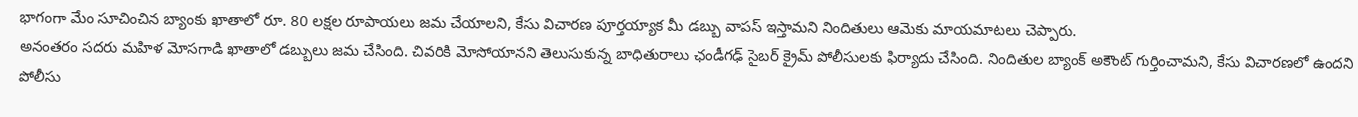భాగంగా మేం సూచించిన బ్యాంకు ఖాతాలో రూ. 80 లక్షల రూపాయలు జమ చేయాలని, కేసు విచారణ పూర్తయ్యాక మీ డబ్బు వాపస్ ఇస్తామని నిందితులు ఆమెకు మాయమాటలు చెప్పారు.
అనంతరం సదరు మహిళ మోసగాడి ఖాతాలో డబ్బులు జమ చేసింది. చివరికి మోసోయానని తెలుసుకున్న బాధితురాలు ఛండీగఢ్ సైబర్ క్రైమ్ పోలీసులకు ఫిర్యాదు చేసింది. నిందితుల బ్యాంక్ అకౌంట్ గుర్తించామని, కేసు విచారణలో ఉందని పోలీసు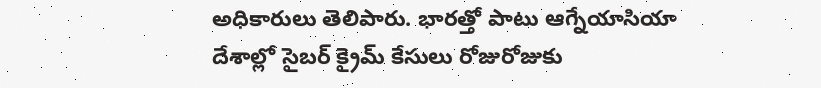అధికారులు తెలిపారు. భారత్తో పాటు ఆగ్నేయాసియా దేశాల్లో సైబర్ క్రైమ్ కేసులు రోజురోజుకు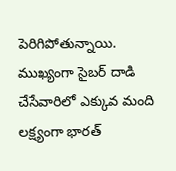పెరిగిపోతున్నాయి. ముఖ్యంగా సైబర్ దాడి చేసేవారిలో ఎక్కువ మంది లక్ష్యంగా భారత్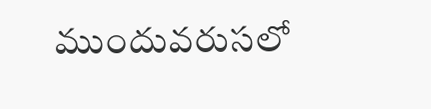ముందువరుసలో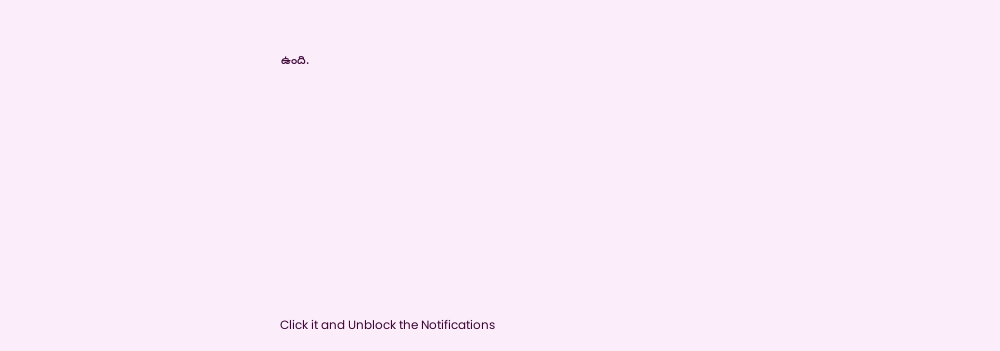ఉంది.












Click it and Unblock the Notifications